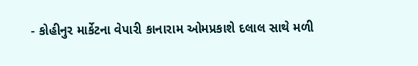- કોહીનુર માર્કેટના વેપારી કાનારામ ઓમપ્રકાશે દલાલ સાથે મળી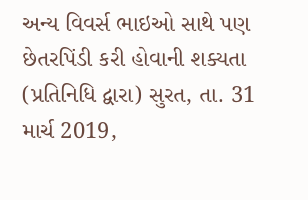અન્ય વિવર્સ ભાઇઓ સાથે પણ છેતરપિંડી કરી હોવાની શક્યતા
(પ્રતિનિધિ દ્વારા) સુરત, તા. 31 માર્ચ 2019,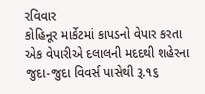રવિવાર
કોહિનૂર માર્કેટમાં કાપડનો વેપાર કરતા એક વેપારીએ દલાલની મદદથી શહેરના જુદા-જુદા વિવર્સ પાસેથી રૂ.૧૬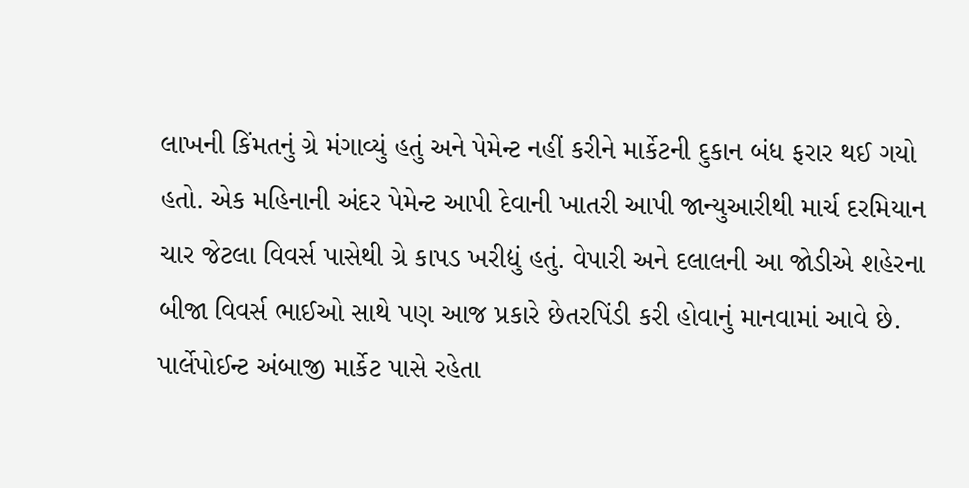લાખની કિંમતનું ગ્રે મંગાવ્યું હતું અને પેમેન્ટ નહીં કરીને માર્કેટની દુકાન બંધ ફરાર થઈ ગયો હતો. એક મહિનાની અંદર પેમેન્ટ આપી દેવાની ખાતરી આપી જાન્યુઆરીથી માર્ચ દરમિયાન ચાર જેટલા વિવર્સ પાસેથી ગ્રે કાપડ ખરીદ્યું હતું. વેપારી અને દલાલની આ જોડીએ શહેરના બીજા વિવર્સ ભાઈઓ સાથે પણ આજ પ્રકારે છેતરપિંડી કરી હોવાનું માનવામાં આવે છે.
પાર્લેપોઈન્ટ અંબાજી માર્કેટ પાસે રહેતા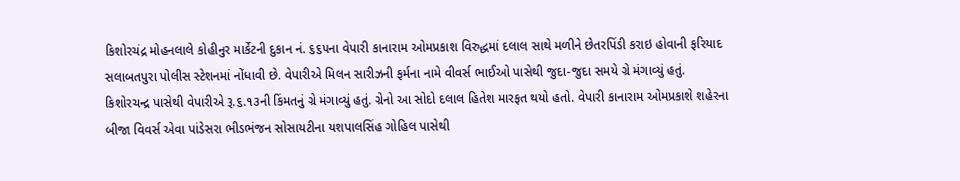કિશોરચંદ્ર મોહનલાલે કોહીનુર માર્કેટની દુકાન નં. ૬૬૫ના વેપારી કાનારામ ઓમપ્રકાશ વિરુદ્ધમાં દલાલ સાથે મળીને છેતરપિંડી કરાઇ હોવાની ફરિયાદ સલાબતપુરા પોલીસ સ્ટેશનમાં નોંધાવી છે. વેપારીએ મિલન સારીઝની ફર્મના નામે વીવર્સ ભાઈઓ પાસેથી જુદા-જુદા સમયે ગ્રે મંગાવ્યું હતું. કિશોરચન્દ્ર પાસેથી વેપારીએ રૂ.૬.૧૩ની કિંમતનું ગ્રે મંગાવ્યું હતું. ગ્રેનો આ સોદો દલાલ હિતેશ મારફત થયો હતો. વેપારી કાનારામ ઓમપ્રકાશે શહેરના બીજા વિવર્સ એવા પાંડેસરા ભીડભંજન સોસાયટીના યશપાલસિંહ ગોહિલ પાસેથી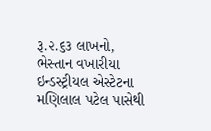રૂ.૨.૬૩ લાખનો, ભેસ્તાન વખારીયા ઇન્ડસ્ટ્રીયલ એસ્ટેટના મણિલાલ પટેલ પાસેથી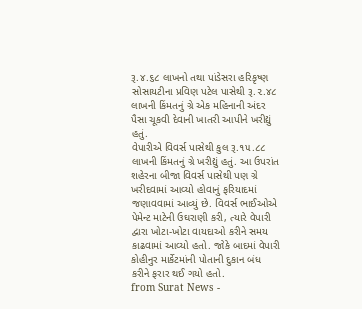રૂ.૪.૬૮ લાખનો તથા પાંડેસરા હરિકૃષ્ણ સોસાયટીના પ્રવિણ પટેલ પાસેથી રૂ.૨.૪૮ લાખની કિંમતનું ગ્રે એક મહિનાની અંદર પૈસા ચૂકવી દેવાની ખાતરી આપીને ખરીદ્યું હતું.
વેપારીએ વિવર્સ પાસેથી કુલ રૂ.૧૫.૮૮ લાખની કિંમતનું ગ્રે ખરીદ્યું હતું. આ ઉપરાંત શહેરના બીજા વિવર્સ પાસેથી પણ ગ્રે ખરીદવામાં આવ્યો હોવાનું ફરિયાદમાં જણાવવામાં આવ્યું છે. વિવર્સ ભાઈઓએ પેમેન્ટ માટેની ઉઘરાણી કરી, ત્યારે વેપારી દ્વારા ખોટા-ખોટા વાયદાઓ કરીને સમય કાઢવામાં આવ્યો હતો. જોકે બાદમાં વેપારી કોહીનુર માર્કેટમાંની પોતાની દુકાન બંધ કરીને ફરાર થઈ ગયો હતો.
from Surat News -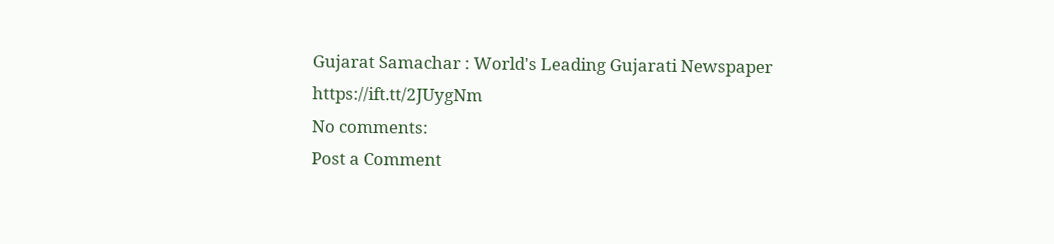Gujarat Samachar : World's Leading Gujarati Newspaper https://ift.tt/2JUygNm
No comments:
Post a Comment